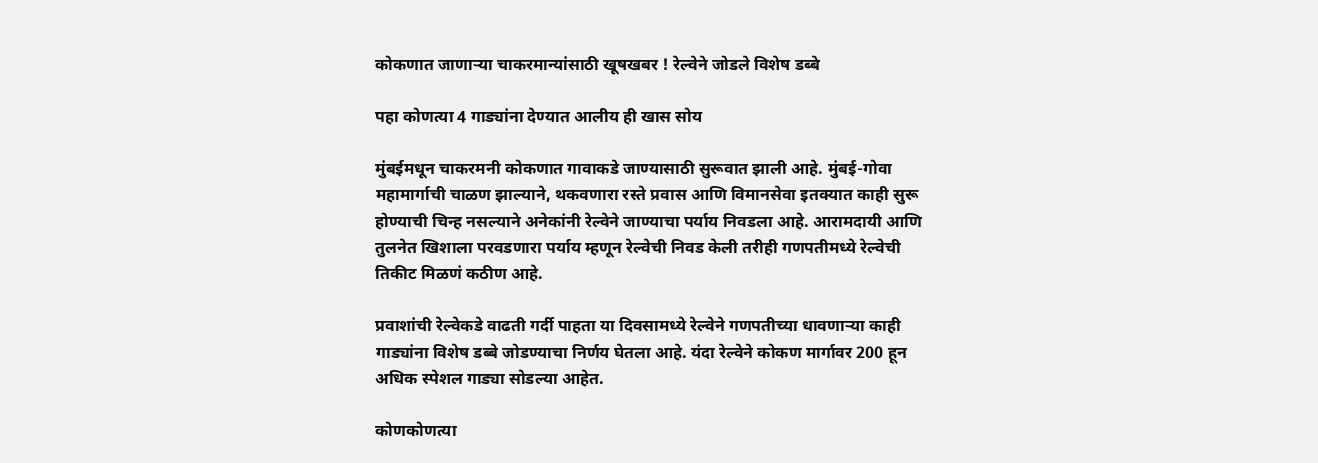कोकणात जाणार्‍या चाकरमान्यांसाठी खूषखबर ! रेल्वेने जोडले विशेष डब्बे

पहा कोणत्या 4 गाड्यांना देण्यात आलीय ही खास सोय

मुंबईमधून चाकरमनी कोकणात गावाकडे जाण्यासाठी सुरूवात झाली आहे. मुंबई-गोवा महामार्गाची चाळण झाल्याने, थकवणारा रस्ते प्रवास आणि विमानसेवा इतक्यात काही सुरू होण्याची चिन्ह नसल्याने अनेकांनी रेल्वेने जाण्याचा पर्याय निवडला आहे. आरामदायी आणि तुलनेत खिशाला परवडणारा पर्याय म्हणून रेल्वेची निवड केली तरीही गणपतीमध्ये रेल्वेची तिकीट मिळणं कठीण आहे.

प्रवाशांची रेल्वेकडे वाढती गर्दी पाहता या दिवसामध्ये रेल्वेने गणपतीच्या धावणार्‍या काही गाड्यांना विशेष डब्बे जोडण्याचा निर्णय घेतला आहे. यंदा रेल्वेने कोकण मार्गावर 200 हून अधिक स्पेशल गाड्या सोडल्या आहेत.

कोणकोणत्या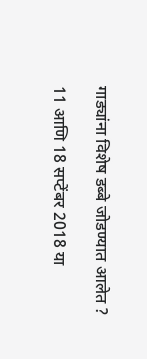गाड्यांना विशेष डब्बे जोडण्यात आलेत ?

11 आणि 18 सप्टेंबर 2018 या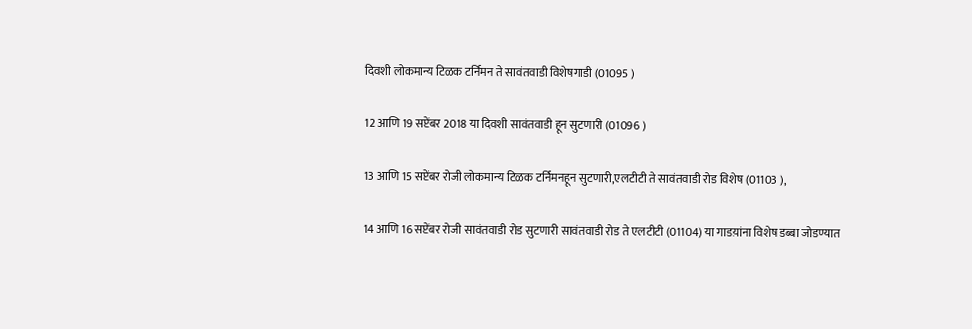दिवशी लोकमान्य टिळक टर्निमन ते सावंतवाडी विशेषगाडी (01095 )

12 आणि 19 सप्टेंबर 2018 या दिवशी सावंतवाडी हून सुटणारी (01096 )

13 आणि 15 सप्टेंबर रोजी लोकमान्य टिळक टर्निमनहून सुटणारी,एलटीटी ते सावंतवाडी रोड विशेष (01103 ),

14 आणि 16 सप्टेंबर रोजी सावंतवाडी रोड सुटणारी सावंतवाडी रोड ते एलटीटी (01104) या गाडय़ांना विशेष डब्बा जोडण्यात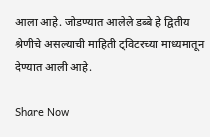आला आहे. जोडण्यात आलेले डब्बे हे द्वितीय श्रेणीचे असल्याची माहिती ट्विटरच्या माध्यमातून देण्यात आली आहे.

Share Now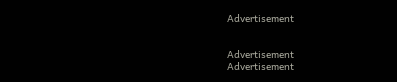Advertisement


Advertisement
Advertisement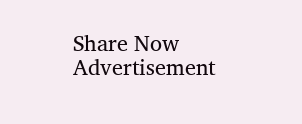Share Now
Advertisement